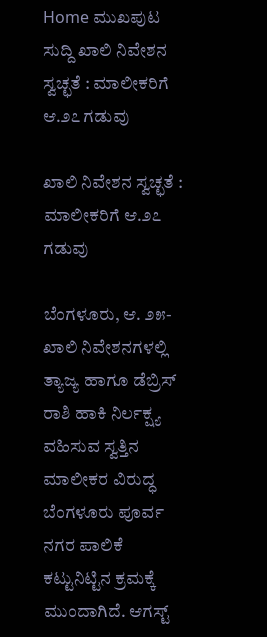Home ಮುಖಪುಟ ಸುದ್ದಿ ಖಾಲಿ ನಿವೇಶನ ಸ್ವಚ್ಛತೆ : ಮಾಲೀಕರಿಗೆ ಆ.೨೭ ಗಡುವು

ಖಾಲಿ ನಿವೇಶನ ಸ್ವಚ್ಛತೆ : ಮಾಲೀಕರಿಗೆ ಆ.೨೭ ಗಡುವು

ಬೆಂಗಳೂರು, ಆ. ೨೫- ಖಾಲಿ ನಿವೇಶನಗಳಲ್ಲಿ ತ್ಯಾಜ್ಯ ಹಾಗೂ ಡೆಬ್ರಿಸ್ ರಾಶಿ ಹಾಕಿ ನಿರ್ಲಕ್ಷ್ಯ ವಹಿಸುವ ಸ್ವತ್ತಿನ ಮಾಲೀಕರ ವಿರುದ್ಧ ಬೆಂಗಳೂರು ಪೂರ್ವ ನಗರ ಪಾಲಿಕೆ ಕಟ್ಟುನಿಟ್ಟಿನ ಕ್ರಮಕ್ಕೆ ಮುಂದಾಗಿದೆ. ಆಗಸ್ಟ್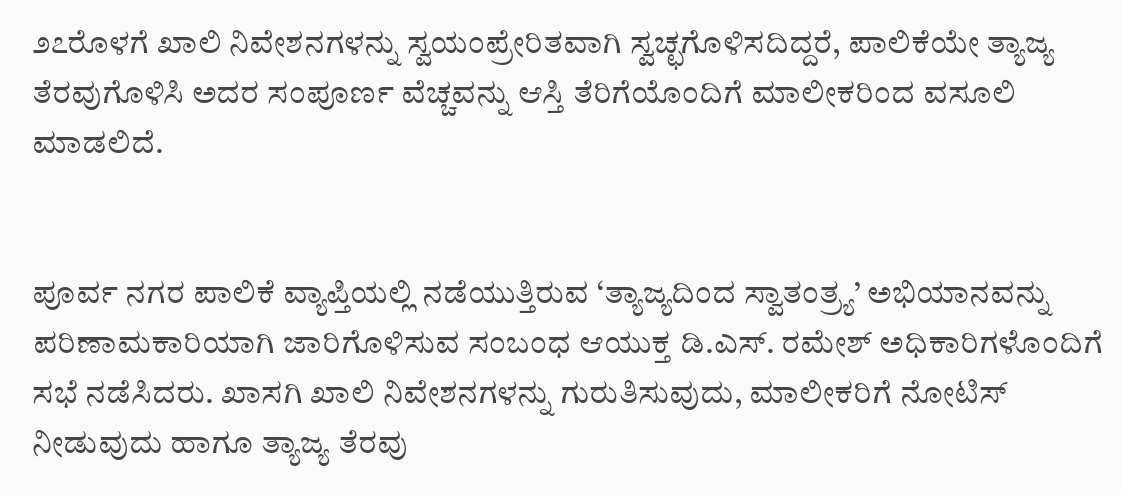೨೭ರೊಳಗೆ ಖಾಲಿ ನಿವೇಶನಗಳನ್ನು ಸ್ವಯಂಪ್ರೇರಿತವಾಗಿ ಸ್ವಚ್ಛಗೊಳಿಸದಿದ್ದರೆ, ಪಾಲಿಕೆಯೇ ತ್ಯಾಜ್ಯ ತೆರವುಗೊಳಿಸಿ ಅದರ ಸಂಪೂರ್ಣ ವೆಚ್ಚವನ್ನು ಆಸ್ತಿ ತೆರಿಗೆಯೊಂದಿಗೆ ಮಾಲೀಕರಿಂದ ವಸೂಲಿ ಮಾಡಲಿದೆ.


ಪೂರ್ವ ನಗರ ಪಾಲಿಕೆ ವ್ಯಾಪ್ತಿಯಲ್ಲಿ ನಡೆಯುತ್ತಿರುವ ‘ತ್ಯಾಜ್ಯದಿಂದ ಸ್ವಾತಂತ್ರ್ಯ’ ಅಭಿಯಾನವನ್ನು ಪರಿಣಾಮಕಾರಿಯಾಗಿ ಜಾರಿಗೊಳಿಸುವ ಸಂಬಂಧ ಆಯುಕ್ತ ಡಿ.ಎಸ್. ರಮೇಶ್ ಅಧಿಕಾರಿಗಳೊಂದಿಗೆ ಸಭೆ ನಡೆಸಿದರು. ಖಾಸಗಿ ಖಾಲಿ ನಿವೇಶನಗಳನ್ನು ಗುರುತಿಸುವುದು, ಮಾಲೀಕರಿಗೆ ನೋಟಿಸ್ ನೀಡುವುದು ಹಾಗೂ ತ್ಯಾಜ್ಯ ತೆರವು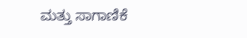ಮತ್ತು ಸಾಗಾಣಿಕೆ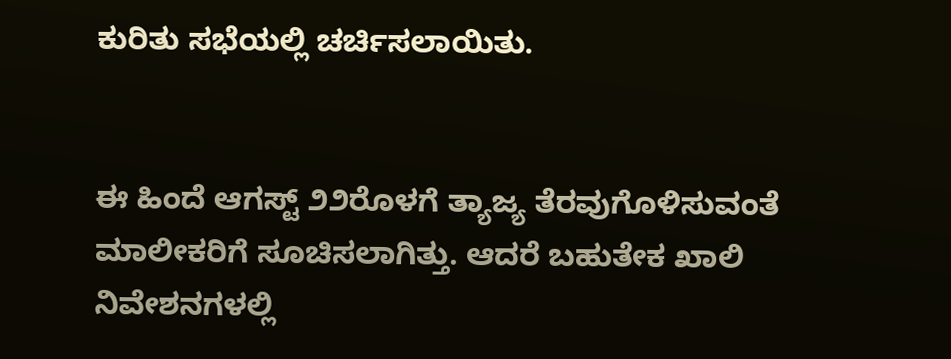ಕುರಿತು ಸಭೆಯಲ್ಲಿ ಚರ್ಚಿಸಲಾಯಿತು.


ಈ ಹಿಂದೆ ಆಗಸ್ಟ್ ೨೨ರೊಳಗೆ ತ್ಯಾಜ್ಯ ತೆರವುಗೊಳಿಸುವಂತೆ ಮಾಲೀಕರಿಗೆ ಸೂಚಿಸಲಾಗಿತ್ತು. ಆದರೆ ಬಹುತೇಕ ಖಾಲಿ ನಿವೇಶನಗಳಲ್ಲಿ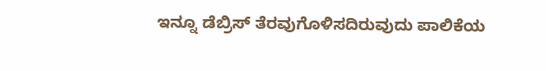ಇನ್ನೂ ಡೆಬ್ರಿಸ್ ತೆರವುಗೊಳಿಸದಿರುವುದು ಪಾಲಿಕೆಯ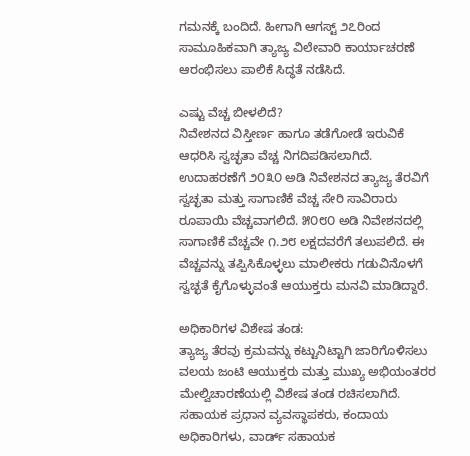ಗಮನಕ್ಕೆ ಬಂದಿದೆ. ಹೀಗಾಗಿ ಆಗಸ್ಟ್ ೨೭ರಿಂದ ಸಾಮೂಹಿಕವಾಗಿ ತ್ಯಾಜ್ಯ ವಿಲೇವಾರಿ ಕಾರ್ಯಾಚರಣೆ ಆರಂಭಿಸಲು ಪಾಲಿಕೆ ಸಿದ್ಧತೆ ನಡೆಸಿದೆ.

ಎಷ್ಟು ವೆಚ್ಚ ಬೀಳಲಿದೆ?
ನಿವೇಶನದ ವಿಸ್ತೀರ್ಣ ಹಾಗೂ ತಡೆಗೋಡೆ ಇರುವಿಕೆ ಆಧರಿಸಿ ಸ್ವಚ್ಛತಾ ವೆಚ್ಚ ನಿಗದಿಪಡಿಸಲಾಗಿದೆ. ಉದಾಹರಣೆಗೆ ೨೦೩೦ ಅಡಿ ನಿವೇಶನದ ತ್ಯಾಜ್ಯ ತೆರವಿಗೆ ಸ್ವಚ್ಛತಾ ಮತ್ತು ಸಾಗಾಣಿಕೆ ವೆಚ್ಚ ಸೇರಿ ಸಾವಿರಾರು ರೂಪಾಯಿ ವೆಚ್ಚವಾಗಲಿದೆ. ೫೦೮೦ ಅಡಿ ನಿವೇಶನದಲ್ಲಿ ಸಾಗಾಣಿಕೆ ವೆಚ್ಚವೇ ೧.೨೮ ಲಕ್ಷದವರೆಗೆ ತಲುಪಲಿದೆ. ಈ ವೆಚ್ಚವನ್ನು ತಪ್ಪಿಸಿಕೊಳ್ಳಲು ಮಾಲೀಕರು ಗಡುವಿನೊಳಗೆ ಸ್ವಚ್ಛತೆ ಕೈಗೊಳ್ಳುವಂತೆ ಆಯುಕ್ತರು ಮನವಿ ಮಾಡಿದ್ದಾರೆ.

ಅಧಿಕಾರಿಗಳ ವಿಶೇಷ ತಂಡ:
ತ್ಯಾಜ್ಯ ತೆರವು ಕ್ರಮವನ್ನು ಕಟ್ಟುನಿಟ್ಟಾಗಿ ಜಾರಿಗೊಳಿಸಲು ವಲಯ ಜಂಟಿ ಆಯುಕ್ತರು ಮತ್ತು ಮುಖ್ಯ ಅಭಿಯಂತರರ ಮೇಲ್ವಿಚಾರಣೆಯಲ್ಲಿ ವಿಶೇಷ ತಂಡ ರಚಿಸಲಾಗಿದೆ. ಸಹಾಯಕ ಪ್ರಧಾನ ವ್ಯವಸ್ಥಾಪಕರು, ಕಂದಾಯ ಅಧಿಕಾರಿಗಳು, ವಾರ್ಡ್ ಸಹಾಯಕ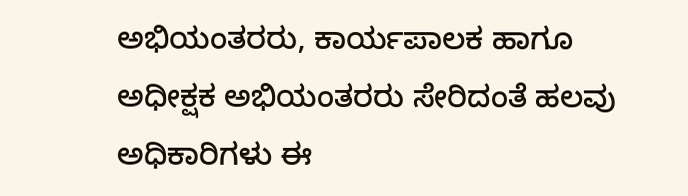ಅಭಿಯಂತರರು, ಕಾರ್ಯಪಾಲಕ ಹಾಗೂ ಅಧೀಕ್ಷಕ ಅಭಿಯಂತರರು ಸೇರಿದಂತೆ ಹಲವು ಅಧಿಕಾರಿಗಳು ಈ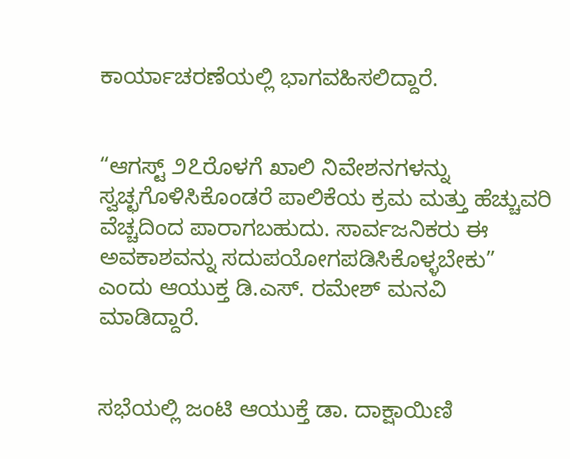ಕಾರ್ಯಾಚರಣೆಯಲ್ಲಿ ಭಾಗವಹಿಸಲಿದ್ದಾರೆ.


“ಆಗಸ್ಟ್ ೨೭ರೊಳಗೆ ಖಾಲಿ ನಿವೇಶನಗಳನ್ನು ಸ್ವಚ್ಛಗೊಳಿಸಿಕೊಂಡರೆ ಪಾಲಿಕೆಯ ಕ್ರಮ ಮತ್ತು ಹೆಚ್ಚುವರಿ ವೆಚ್ಚದಿಂದ ಪಾರಾಗಬಹುದು. ಸಾರ್ವಜನಿಕರು ಈ ಅವಕಾಶವನ್ನು ಸದುಪಯೋಗಪಡಿಸಿಕೊಳ್ಳಬೇಕು” ಎಂದು ಆಯುಕ್ತ ಡಿ.ಎಸ್. ರಮೇಶ್ ಮನವಿ ಮಾಡಿದ್ದಾರೆ.


ಸಭೆಯಲ್ಲಿ ಜಂಟಿ ಆಯುಕ್ತೆ ಡಾ. ದಾಕ್ಷಾಯಿಣಿ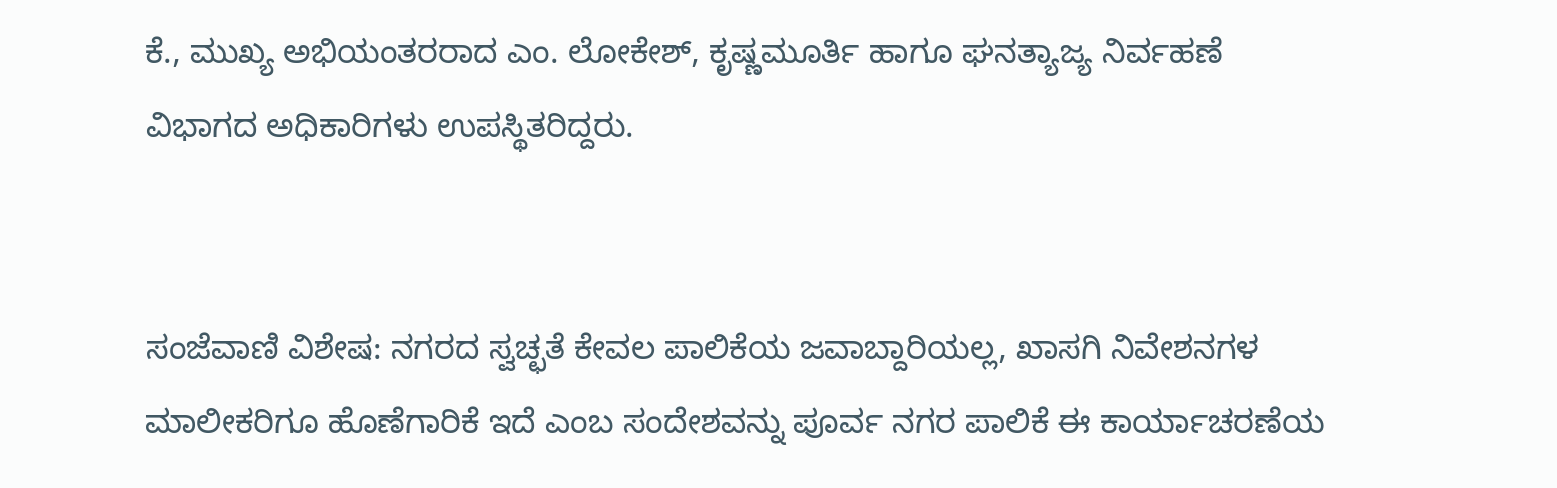ಕೆ., ಮುಖ್ಯ ಅಭಿಯಂತರರಾದ ಎಂ. ಲೋಕೇಶ್, ಕೃಷ್ಣಮೂರ್ತಿ ಹಾಗೂ ಘನತ್ಯಾಜ್ಯ ನಿರ್ವಹಣೆ ವಿಭಾಗದ ಅಧಿಕಾರಿಗಳು ಉಪಸ್ಥಿತರಿದ್ದರು.


ಸಂಜೆವಾಣಿ ವಿಶೇಷ: ನಗರದ ಸ್ವಚ್ಛತೆ ಕೇವಲ ಪಾಲಿಕೆಯ ಜವಾಬ್ದಾರಿಯಲ್ಲ, ಖಾಸಗಿ ನಿವೇಶನಗಳ ಮಾಲೀಕರಿಗೂ ಹೊಣೆಗಾರಿಕೆ ಇದೆ ಎಂಬ ಸಂದೇಶವನ್ನು ಪೂರ್ವ ನಗರ ಪಾಲಿಕೆ ಈ ಕಾರ್ಯಾಚರಣೆಯ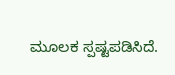ಮೂಲಕ ಸ್ಪಷ್ಟಪಡಿಸಿದೆ.